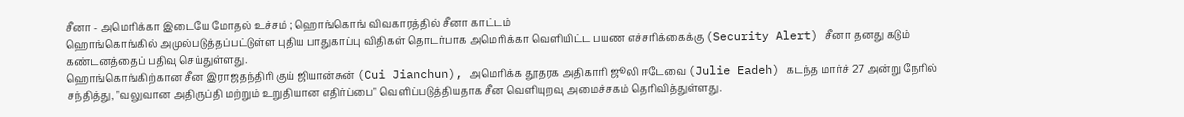சீனா - அமெரிக்கா இடையே மோதல் உச்சம் ; ஹொங்கொங் விவகாரத்தில் சீனா காட்டம்
ஹொங்கொங்கில் அமுல்படுத்தப்பட்டுள்ள புதிய பாதுகாப்பு விதிகள் தொடர்பாக அமெரிக்கா வெளியிட்ட பயண எச்சரிக்கைக்கு (Security Alert) சீனா தனது கடும் கண்டனத்தைப் பதிவு செய்துள்ளது.
ஹொங்கொங்கிற்கான சீன இராஜதந்திரி குய் ஜியான்சுன் (Cui Jianchun), அமெரிக்க தூதரக அதிகாரி ஜூலி ஈடேவை (Julie Eadeh) கடந்த மார்ச் 27 அன்று நேரில் சந்தித்து, "வலுவான அதிருப்தி மற்றும் உறுதியான எதிர்ப்பை" வெளிப்படுத்தியதாக சீன வெளியுறவு அமைச்சகம் தெரிவித்துள்ளது.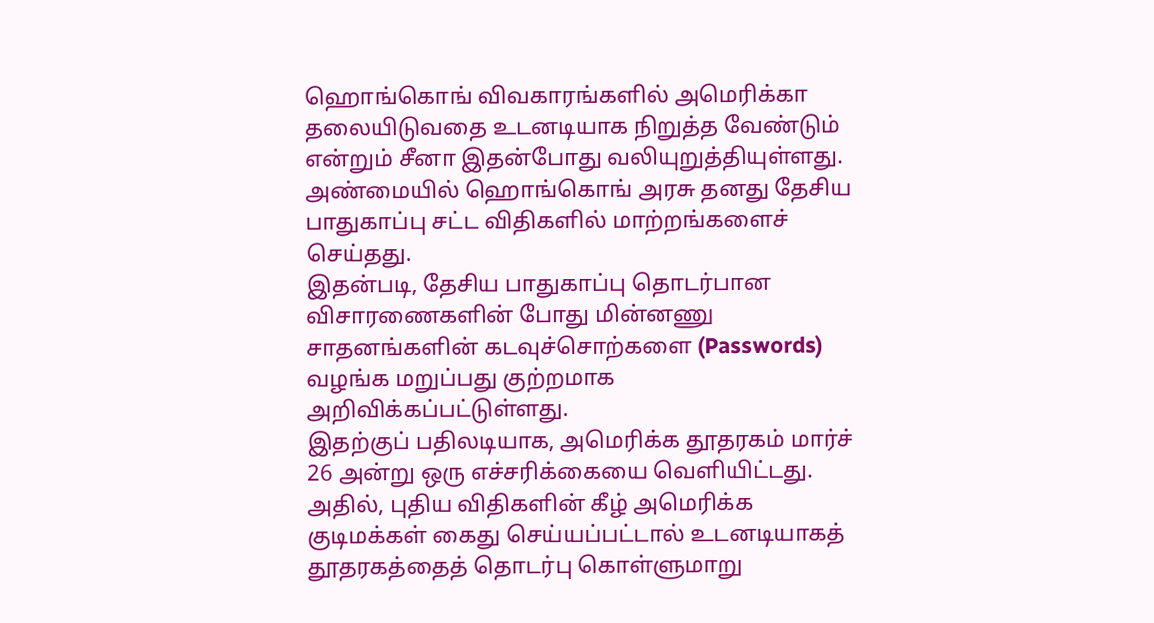ஹொங்கொங் விவகாரங்களில் அமெரிக்கா தலையிடுவதை உடனடியாக நிறுத்த வேண்டும் என்றும் சீனா இதன்போது வலியுறுத்தியுள்ளது.
அண்மையில் ஹொங்கொங் அரசு தனது தேசிய பாதுகாப்பு சட்ட விதிகளில் மாற்றங்களைச் செய்தது.
இதன்படி, தேசிய பாதுகாப்பு தொடர்பான விசாரணைகளின் போது மின்னணு சாதனங்களின் கடவுச்சொற்களை (Passwords) வழங்க மறுப்பது குற்றமாக அறிவிக்கப்பட்டுள்ளது.
இதற்குப் பதிலடியாக, அமெரிக்க தூதரகம் மார்ச் 26 அன்று ஒரு எச்சரிக்கையை வெளியிட்டது. அதில், புதிய விதிகளின் கீழ் அமெரிக்க குடிமக்கள் கைது செய்யப்பட்டால் உடனடியாகத் தூதரகத்தைத் தொடர்பு கொள்ளுமாறு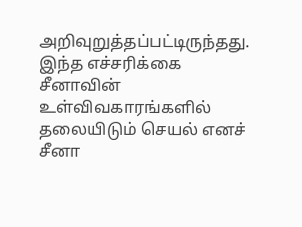அறிவுறுத்தப்பட்டிருந்தது.
இந்த எச்சரிக்கை சீனாவின் உள்விவகாரங்களில் தலையிடும் செயல் எனச் சீனா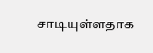சாடியுள்ளதாக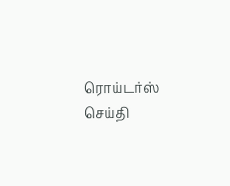ரொய்டர்ஸ் செய்தி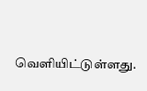வெளியிட்டுள்ளது.